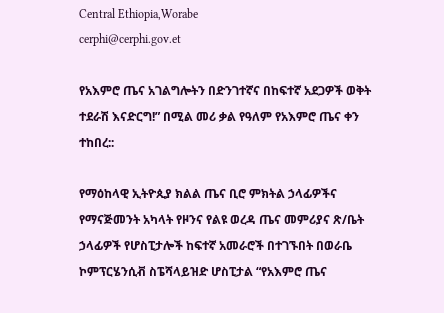Central Ethiopia,Worabe
cerphi@cerphi.gov.et

የአእምሮ ጤና አገልግሎትን በድንገተኛና በከፍተኛ አደጋዎች ወቅት ተደራሽ እናድርግ!” በሚል መሪ ቃል የዓለም የአእምሮ ጤና ቀን ተከበረ::

የማዕከላዊ ኢትዮጲያ ክልል ጤና ቢሮ ምክትል ኃላፊዎችና የማናጅመንት አካላት የዞንና የልዩ ወረዳ ጤና መምሪያና ጽ/ቤት ኃላፊዎች የሆስፒታሎች ከፍተኛ አመራሮች በተገኙበት በወራቤ ኮምፕርሄንሲቭ ስፔሻላይዝድ ሆስፒታል “የአእምሮ ጤና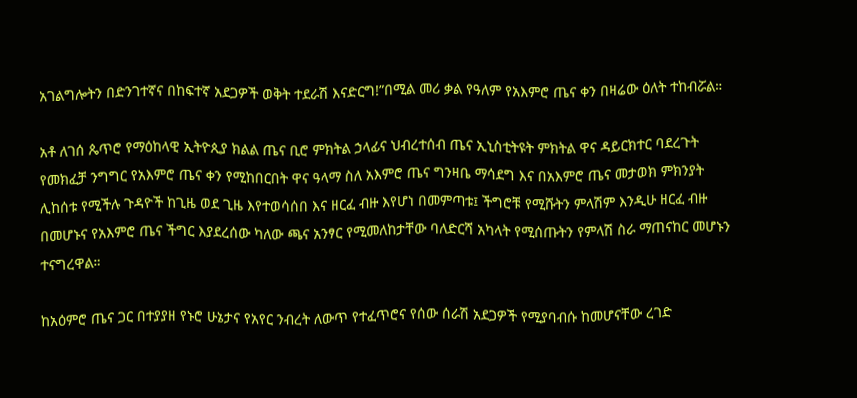አገልግሎትን በድንገተኛና በከፍተኛ አደጋዎች ወቅት ተደራሽ እናድርግ!”በሚል መሪ ቃል የዓለም የአእምሮ ጤና ቀን በዛሬው ዕለት ተከብሯል።

አቶ ለገሰ ጴጥሮ የማዕከላዊ ኢትዮጲያ ክልል ጤና ቢሮ ምክትል ኃላፊና ህብረተሰብ ጤና ኢኒስቲትዩት ምክትል ዋና ዳይርክተር ባደረጉት የመክፈቻ ንግግር የአእምሮ ጤና ቀን የሚከበርበት ዋና ዓላማ ስለ አእምሮ ጤና ግንዛቤ ማሳደግ እና በአእምሮ ጤና መታወክ ምክንያት ሊከሰቱ የሚችሉ ጉዳዮች ከጊዜ ወደ ጊዜ እየተወሳሰበ እና ዘርፈ ብዙ እየሆነ በመምጣቱ፤ ችግሮቹ የሚሹትን ምላሽም እንዲሁ ዘርፈ ብዙ በመሆኑና የአእምሮ ጤና ችግር እያደረሰው ካለው ጫና አንፃር የሚመለከታቸው ባለድርሻ አካላት የሚሰጡትን የምላሽ ስራ ማጠናከር መሆኑን ተናግረዋል።

ከአዕምሮ ጤና ጋር በተያያዘ የኑሮ ሁኔታና የአየር ንብረት ለውጥ የተፈጥሮና የሰው ሰራሽ አደጋዎች የሚያባብሱ ከመሆናቸው ረገድ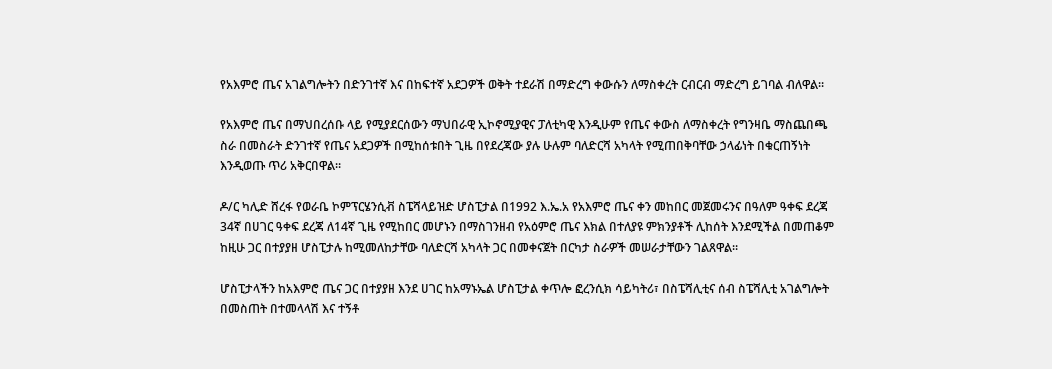የአእምሮ ጤና አገልግሎትን በድንገተኛ እና በከፍተኛ አደጋዎች ወቅት ተደራሽ በማድረግ ቀውሱን ለማስቀረት ርብርብ ማድረግ ይገባል ብለዋል።

የአእምሮ ጤና በማህበረሰቡ ላይ የሚያደርሰውን ማህበራዊ ኢኮኖሚያዊና ፓለቲካዊ እንዲሁም የጤና ቀውስ ለማስቀረት የግንዛቤ ማስጨበጫ ስራ በመስራት ድንገተኛ የጤና አደጋዎች በሚከሰቱበት ጊዜ በየደረጃው ያሉ ሁሉም ባለድርሻ አካላት የሚጠበቅባቸው ኃላፊነት በቁርጠኝነት እንዲወጡ ጥሪ አቅርበዋል።

ዶ/ር ካሊድ ሸረፋ የወራቤ ኮምፕርሄንሲቭ ስፔሻላይዝድ ሆስፒታል በ1992 እ.ኤ.አ የአእምሮ ጤና ቀን መከበር መጀመሩንና በዓለም ዓቀፍ ደረጃ 34ኛ በሀገር ዓቀፍ ደረጃ ለ14ኛ ጊዜ የሚከበር መሆኑን በማስገንዘብ የአዕምሮ ጤና እክል በተለያዩ ምክንያቶች ሊከሰት እንደሚችል በመጠቆም ከዚሁ ጋር በተያያዘ ሆስፒታሉ ከሚመለከታቸው ባለድርሻ አካላት ጋር በመቀናጀት በርካታ ስራዎች መሠራታቸውን ገልጸዋል።

ሆስፒታላችን ከአእምሮ ጤና ጋር በተያያዘ እንደ ሀገር ከአማኑኤል ሆስፒታል ቀጥሎ ፎረንሲክ ሳይካትሪ፣ በስፔሻሊቲና ሰብ ስፔሻሊቲ አገልግሎት በመስጠት በተመላላሽ እና ተኝቶ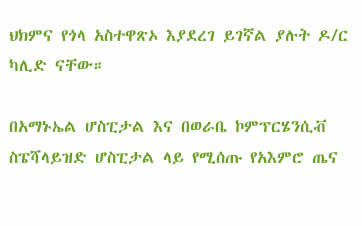ህክምና የጎላ አስተዋጽኦ እያደረገ ይገኛል ያሉት ዶ/ር ካሊድ ናቸው።

በአማኑኤል ሆስፒታል እና በወራቤ ኮምፕርሄንሲቭ ስፔሻላይዝድ ሆስፒታል ላይ የሚሰጡ የአእምሮ ጤና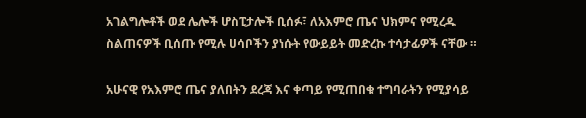አገልግሎቶች ወደ ሌሎች ሆስፒታሎች ቢሰፉ፣ ለአእምሮ ጤና ህክምና የሚረዱ ስልጠናዎች ቢሰጡ የሚሉ ሀሳቦችን ያነሱት የውይይት መድረኩ ተሳታፊዎች ናቸው ።

አሁናዊ የአእምሮ ጤና ያለበትን ደረጃ እና ቀጣይ የሚጠበቁ ተግባራትን የሚያሳይ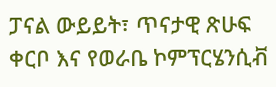ፓናል ውይይት፣ ጥናታዊ ጽሁፍ ቀርቦ እና የወራቤ ኮምፕርሄንሲቭ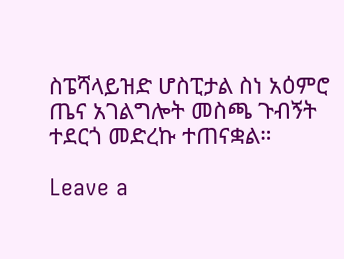ስፔሻላይዝድ ሆስፒታል ስነ አዕምሮ ጤና አገልግሎት መስጫ ጉብኝት ተደርጎ መድረኩ ተጠናቋል።

Leave a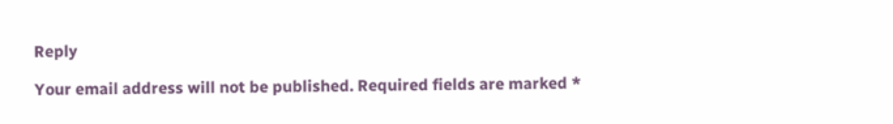Reply

Your email address will not be published. Required fields are marked *